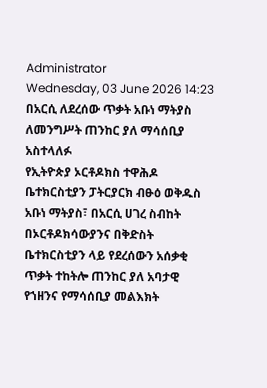Administrator
Wednesday, 03 June 2026 14:23
በአርሲ ለደረሰው ጥቃት አቡነ ማትያስ ለመንግሥት ጠንከር ያለ ማሳሰቢያ አስተላለፉ
የኢትዮጵያ ኦርቶዶክስ ተዋሕዶ ቤተክርስቲያን ፓትርያርክ ብፁዕ ወቅዱስ አቡነ ማትያስ፣ በአርሲ ሀገረ ስብከት በኦርቶዶክሳውያንና በቅድስት ቤተክርስቲያን ላይ የደረሰውን አሰቃቂ ጥቃት ተከትሎ ጠንከር ያለ አባታዊ የኀዘንና የማሳሰቢያ መልእክት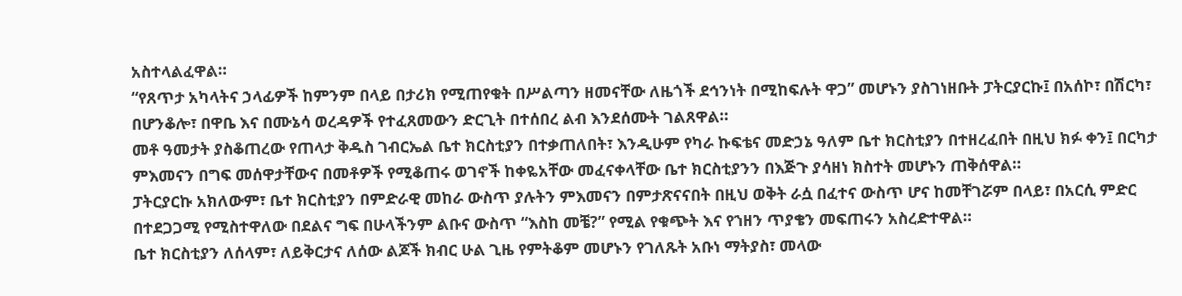አስተላልፈዋል።
“የጸጥታ አካላትና ኃላፊዎች ከምንም በላይ በታሪክ የሚጠየቁት በሥልጣን ዘመናቸው ለዜጎች ደኅንነት በሚከፍሉት ዋጋ” መሆኑን ያስገነዘቡት ፓትርያርኩ፤ በአሰኮ፣ በሽርካ፣ በሆንቆሎ፣ በዋቤ እና በሙኔሳ ወረዳዎች የተፈጸመውን ድርጊት በተሰበረ ልብ እንደሰሙት ገልጸዋል።
መቶ ዓመታት ያስቆጠረው የጠላታ ቅዱስ ገብርኤል ቤተ ክርስቲያን በተቃጠለበት፣ እንዲሁም የካራ ኩፍቴና መድኃኔ ዓለም ቤተ ክርስቲያን በተዘረፈበት በዚህ ክፉ ቀን፤ በርካታ ምእመናን በግፍ መሰዋታቸውና በመቶዎች የሚቆጠሩ ወገኖች ከቀዬአቸው መፈናቀላቸው ቤተ ክርስቲያንን በእጅጉ ያሳዘነ ክስተት መሆኑን ጠቅሰዋል።
ፓትርያርኩ አክለውም፣ ቤተ ክርስቲያን በምድራዊ መከራ ውስጥ ያሉትን ምእመናን በምታጽናናበት በዚህ ወቅት ራሷ በፈተና ውስጥ ሆና ከመቸገሯም በላይ፣ በአርሲ ምድር በተደጋጋሚ የሚስተዋለው በደልና ግፍ በሁላችንም ልቡና ውስጥ “እስከ መቼ?” የሚል የቁጭት እና የኀዘን ጥያቄን መፍጠሩን አስረድተዋል።
ቤተ ክርስቲያን ለሰላም፣ ለይቅርታና ለሰው ልጆች ክብር ሁል ጊዜ የምትቆም መሆኑን የገለጹት አቡነ ማትያስ፣ መላው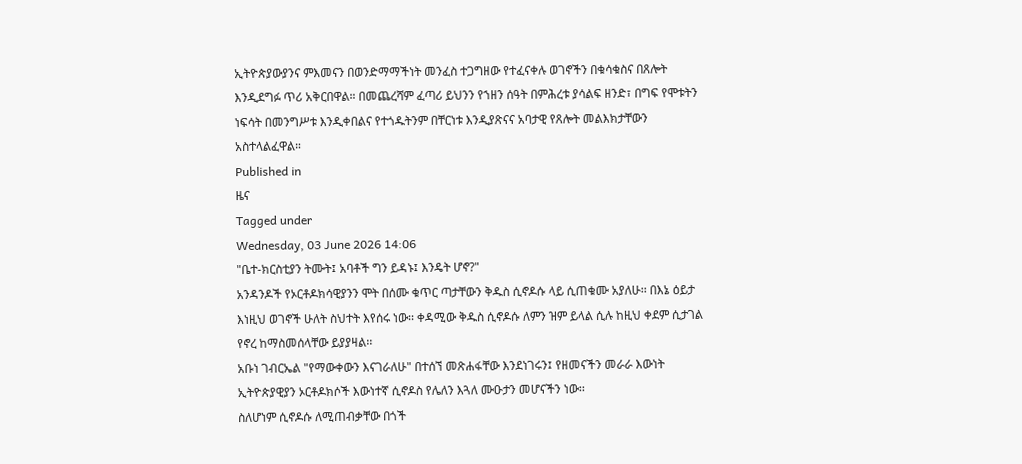ኢትዮጵያውያንና ምእመናን በወንድማማችነት መንፈስ ተጋግዘው የተፈናቀሉ ወገኖችን በቁሳቁስና በጸሎት እንዲደግፉ ጥሪ አቅርበዋል። በመጨረሻም ፈጣሪ ይህንን የኀዘን ሰዓት በምሕረቱ ያሳልፍ ዘንድ፣ በግፍ የሞቱትን ነፍሳት በመንግሥቱ እንዲቀበልና የተጎዱትንም በቸርነቱ እንዲያጽናና አባታዊ የጸሎት መልእክታቸውን አስተላልፈዋል።
Published in
ዜና
Tagged under
Wednesday, 03 June 2026 14:06
"ቤተ-ክርስቲያን ትሙት፤ አባቶች ግን ይዳኑ፤ እንዴት ሆኖ?"
አንዳንዶች የኦርቶዶክሳዊያንን ሞት በሰሙ ቁጥር ጣታቸውን ቅዱስ ሲኖዶሱ ላይ ሲጠቁሙ አያለሁ፡፡ በእኔ ዕይታ እነዚህ ወገኖች ሁለት ስህተት እየሰሩ ነው፡፡ ቀዳሚው ቅዱስ ሲኖዶሱ ለምን ዝም ይላል ሲሉ ከዚህ ቀደም ሲታገል የኖረ ከማስመሰላቸው ይያያዛል፡፡
አቡነ ገብርኤል "የማውቀውን እናገራለሁ" በተሰኘ መጽሐፋቸው እንደነገሩን፤ የዘመናችን መራራ እውነት ኢትዮጵያዊያን ኦርቶዶክሶች እውነተኛ ሲኖዶስ የሌለን እጓለ ሙዑታን መሆናችን ነው፡፡
ስለሆነም ሲኖዶሱ ለሚጠብቃቸው በጎች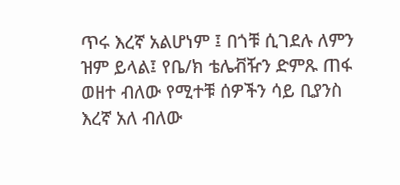ጥሩ እረኛ አልሆነም ፤ በጎቹ ሲገደሉ ለምን ዝም ይላል፤ የቤ/ክ ቴሌቭዥን ድምጹ ጠፋ ወዘተ ብለው የሚተቹ ሰዎችን ሳይ ቢያንስ እረኛ አለ ብለው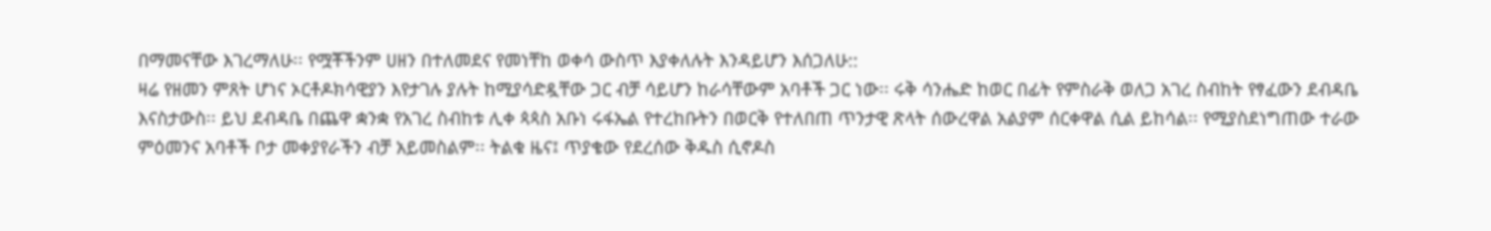በማመናቸው እገረማለሁ፡፡ የሟቾችንም ሀዘን በተለመደና የመነቸከ ወቀሳ ውስጥ እያቀለሉት እንዳይሆን እሰጋለሁ::
ዛሬ የዘመን ምጸት ሆነና ኦርቶዶክሳዊያን እየታገሉ ያሉት ከሚያሳድዷቸው ጋር ብቻ ሳይሆን ከራሳቸውም አባቶች ጋር ነው፡፡ ሩቅ ሳንሔድ ከወር በፊት የምስራቅ ወለጋ አገረ ስብከት የፃፈውን ደብዳቤ እናስታውስ፡፡ ይህ ደብዳቤ በጨዋ ቋንቋ የአገረ ስብከቱ ሊቀ ጳጳስ አቡነ ሩፋኤል የተረከቡትን በወርቅ የተለበጠ ጥንታዊ ጽላት ሰውረዋል አልያም ሰርቀዋል ሲል ይከሳል፡፡ የሚያስደነግጠው ተራው ምዕመንና አባቶች ቦታ መቀያየራችን ብቻ አይመስልም፡፡ ትልቁ ዜና፤ ጥያቄው የደረሰው ቅዱስ ሲኖዶስ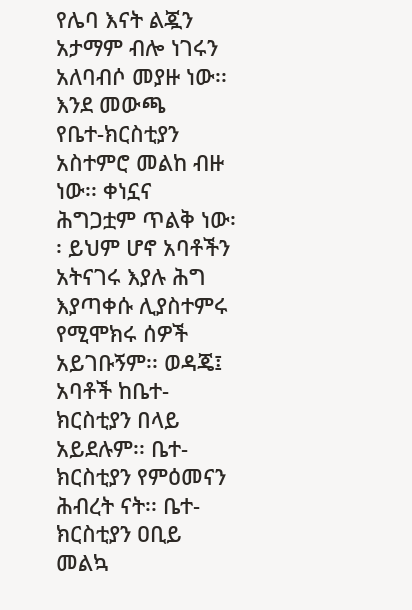የሌባ እናት ልጇን አታማም ብሎ ነገሩን አለባብሶ መያዙ ነው፡፡
እንደ መውጫ
የቤተ-ክርስቲያን አስተምሮ መልከ ብዙ ነው፡፡ ቀነኗና ሕግጋቷም ጥልቅ ነው፡፡ ይህም ሆኖ አባቶችን አትናገሩ እያሉ ሕግ እያጣቀሱ ሊያስተምሩ የሚሞክሩ ሰዎች አይገቡኝም፡፡ ወዳጄ፤ አባቶች ከቤተ-ክርስቲያን በላይ አይደሉም፡፡ ቤተ-ክርስቲያን የምዕመናን ሕብረት ናት፡፡ ቤተ-ክርስቲያን ዐቢይ መልኳ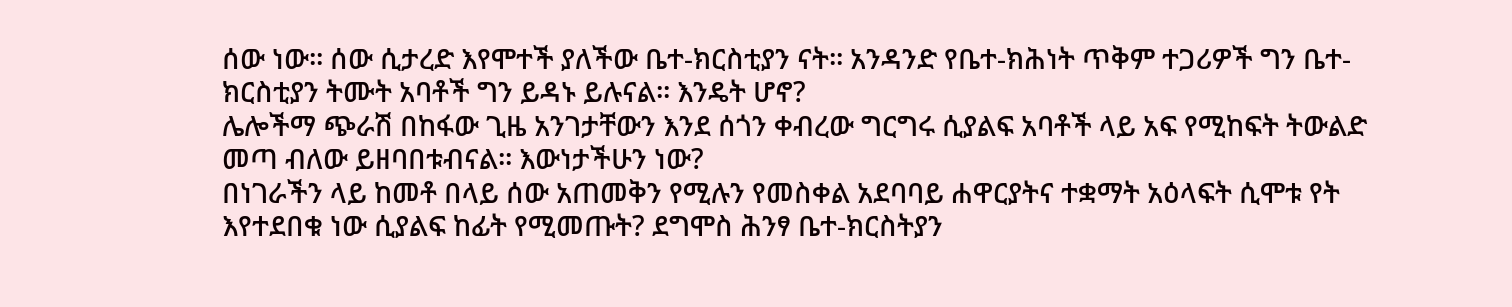ሰው ነው፡፡ ሰው ሲታረድ እየሞተች ያለችው ቤተ-ክርስቲያን ናት፡፡ አንዳንድ የቤተ-ክሕነት ጥቅም ተጋሪዎች ግን ቤተ-ክርስቲያን ትሙት አባቶች ግን ይዳኑ ይሉናል፡፡ እንዴት ሆኖ?
ሌሎችማ ጭራሽ በከፋው ጊዜ አንገታቸውን እንደ ሰጎን ቀብረው ግርግሩ ሲያልፍ አባቶች ላይ አፍ የሚከፍት ትውልድ መጣ ብለው ይዘባበቱብናል፡፡ እውነታችሁን ነው?
በነገራችን ላይ ከመቶ በላይ ሰው አጠመቅን የሚሉን የመስቀል አደባባይ ሐዋርያትና ተቋማት አዕላፍት ሲሞቱ የት እየተደበቁ ነው ሲያልፍ ከፊት የሚመጡት? ደግሞስ ሕንፃ ቤተ-ክርስትያን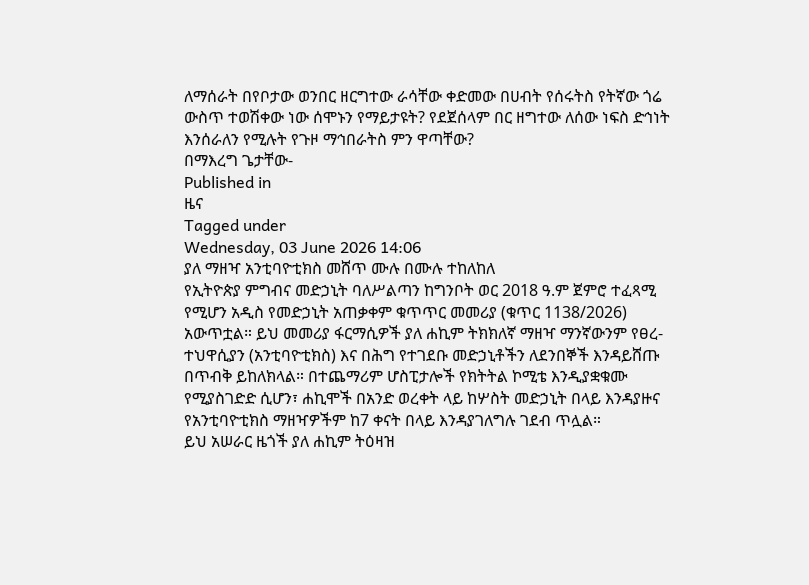ለማሰራት በየቦታው ወንበር ዘርግተው ራሳቸው ቀድመው በሀብት የሰሩትስ የትኛው ጎሬ ውስጥ ተወሽቀው ነው ሰሞኑን የማይታዩት? የደጀሰላም በር ዘግተው ለሰው ነፍስ ድኅነት እንሰራለን የሚሉት የጉዞ ማኅበራትስ ምን ዋጣቸው?
በማእረግ ጌታቸው-
Published in
ዜና
Tagged under
Wednesday, 03 June 2026 14:06
ያለ ማዘዣ አንቲባዮቲክስ መሸጥ ሙሉ በሙሉ ተከለከለ
የኢትዮጵያ ምግብና መድኃኒት ባለሥልጣን ከግንቦት ወር 2018 ዓ.ም ጀምሮ ተፈጻሚ የሚሆን አዲስ የመድኃኒት አጠቃቀም ቁጥጥር መመሪያ (ቁጥር 1138/2026) አውጥቷል። ይህ መመሪያ ፋርማሲዎች ያለ ሐኪም ትክክለኛ ማዘዣ ማንኛውንም የፀረ-ተህዋሲያን (አንቲባዮቲክስ) እና በሕግ የተገደቡ መድኃኒቶችን ለደንበኞች እንዳይሸጡ በጥብቅ ይከለክላል። በተጨማሪም ሆስፒታሎች የክትትል ኮሚቴ እንዲያቋቁሙ የሚያስገድድ ሲሆን፣ ሐኪሞች በአንድ ወረቀት ላይ ከሦስት መድኃኒት በላይ እንዳያዙና የአንቲባዮቲክስ ማዘዣዎችም ከ7 ቀናት በላይ እንዳያገለግሉ ገደብ ጥሏል።
ይህ አሠራር ዜጎች ያለ ሐኪም ትዕዛዝ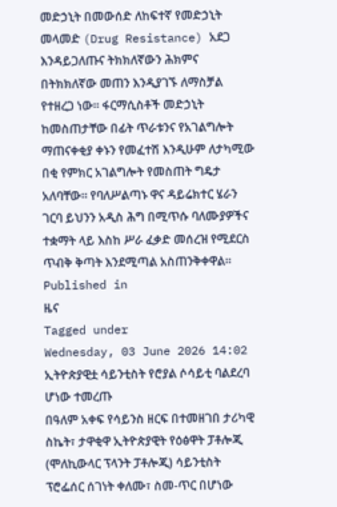መድኃኒት በመውሰድ ለከፍተኛ የመድኃኒት መላመድ (Drug Resistance) አደጋ እንዳይጋለጡና ትክክለኛውን ሕክምና በትክክለኛው መጠን እንዲያገኙ ለማስቻል የተዘረጋ ነው። ፋርማሲስቶች መድኃኒት ከመስጠታቸው በፊት ጥራቱንና የአገልግሎት ማጠናቀቂያ ቀኑን የመፈተሽ እንዲሁም ለታካሚው በቂ የምክር አገልግሎት የመስጠት ግዴታ አለባቸው። የባለሥልጣኑ ዋና ዳይሬክተር ሄራን ገርባ ይህንን አዲስ ሕግ በሚጥሱ ባለሙያዎችና ተቋማት ላይ እስከ ሥራ ፈቃድ መሰረዝ የሚደርስ ጥብቅ ቅጣት እንደሚጣል አስጠንቅቀዋል።
Published in
ዜና
Tagged under
Wednesday, 03 June 2026 14:02
ኢትዮጵያዊቷ ሳይንቲስት የሮያል ሶሳይቲ ባልደረባ ሆነው ተመረጡ
በዓለም አቀፍ የሳይንስ ዘርፍ በተመዘገበ ታሪካዊ ስኬት፣ ታዋቂዋ ኢትዮጵያዊት የዕፅዋት ፓቶሎጂ (ሞለኪውላር ፕላንት ፓቶሎጂ) ሳይንቲስት ፕሮፌሰር ሰገነት ቀለሙ፣ ስመ-ጥር በሆነው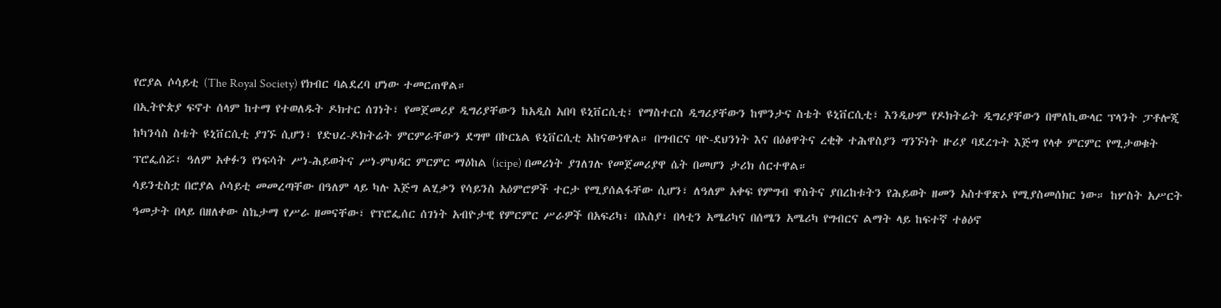የሮያል ሶሳይቲ (The Royal Society) የክብር ባልደረባ ሆነው ተመርጠዋል።
በኢትዮጵያ ፍኖተ ሰላም ከተማ የተወለዱት ዶክተር ሰገነት፣ የመጀመሪያ ዲግሪያቸውን ከአዲስ አበባ ዩኒቨርሲቲ፣ የማስተርስ ዲግሪያቸውን ከሞንታና ስቴት ዩኒቨርሲቲ፣ እንዲሁም የዶክትሬት ዲግሪያቸውን በሞለኪውላር ፕላንት ፓቶሎጂ ከካንሳስ ስቴት ዩኒቨርሲቲ ያገኙ ሲሆን፣ የድህረ-ዶክትሬት ምርምራቸውን ደግሞ በኮርኔል ዩኒቨርሲቲ አከናውነዋል። በግብርና ባዮ-ደህንነት እና በዕፅዋትና ረቂቅ ተሕዋስያን ግንኙነት ዙሪያ ባደረጉት እጅግ የላቀ ምርምር የሚታወቁት ፕሮፌሰሯ፣ ዓለም አቀፉን የነፍሳት ሥነ-ሕይወትና ሥነ-ምህዳር ምርምር ማዕከል (icipe) በመሪነት ያገለገሉ የመጀመሪያዋ ሴት በመሆን ታሪክ ሰርተዋል።
ሳይንቲስቷ በሮያል ሶሳይቲ መመረጣቸው በዓለም ላይ ካሉ እጅግ ልሂቃን የሳይንስ አዕምሮዎች ተርታ የሚያሰልፋቸው ሲሆን፣ ለዓለም አቀፍ የምግብ ዋስትና ያበረከቱትን የሕይወት ዘመን አስተዋጽኦ የሚያስመሰክር ነው። ከሦስት አሥርት ዓመታት በላይ በዘለቀው ስኬታማ የሥራ ዘመናቸው፣ የፕሮፌሰር ሰገነት አብዮታዊ የምርምር ሥራዎች በአፍሪካ፣ በእስያ፣ በላቲን አሜሪካና በሰሜን አሜሪካ የግብርና ልማት ላይ ከፍተኛ ተፅዕኖ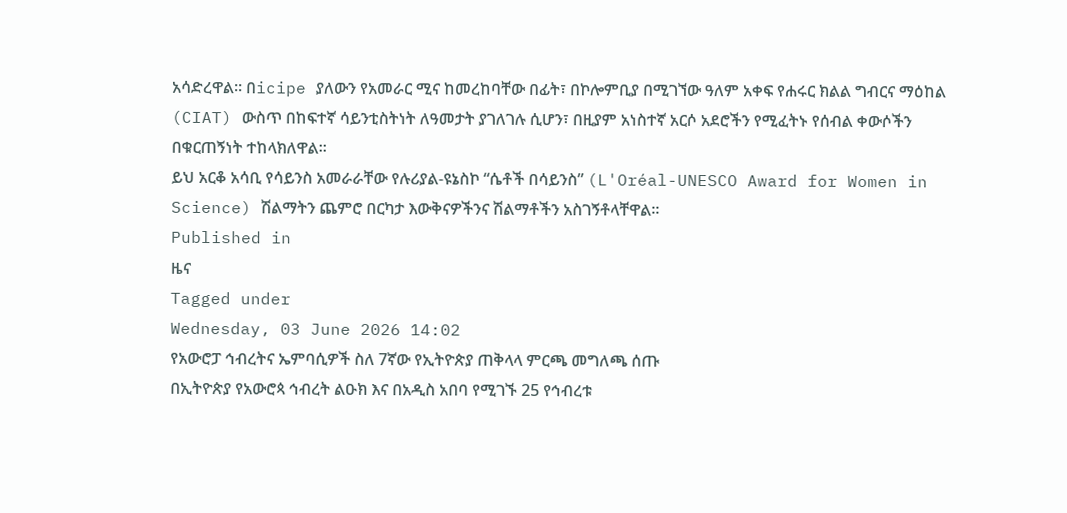አሳድረዋል። በicipe ያለውን የአመራር ሚና ከመረከባቸው በፊት፣ በኮሎምቢያ በሚገኘው ዓለም አቀፍ የሐሩር ክልል ግብርና ማዕከል (CIAT) ውስጥ በከፍተኛ ሳይንቲስትነት ለዓመታት ያገለገሉ ሲሆን፣ በዚያም አነስተኛ አርሶ አደሮችን የሚፈትኑ የሰብል ቀውሶችን በቁርጠኝነት ተከላክለዋል።
ይህ አርቆ አሳቢ የሳይንስ አመራራቸው የሉሪያል-ዩኔስኮ “ሴቶች በሳይንስ” (L'Oréal-UNESCO Award for Women in Science) ሽልማትን ጨምሮ በርካታ እውቅናዎችንና ሽልማቶችን አስገኝቶላቸዋል።
Published in
ዜና
Tagged under
Wednesday, 03 June 2026 14:02
የአውሮፓ ኅብረትና ኤምባሲዎች ስለ 7ኛው የኢትዮጵያ ጠቅላላ ምርጫ መግለጫ ሰጡ
በኢትዮጵያ የአውሮጳ ኅብረት ልዑክ እና በአዲስ አበባ የሚገኙ 25 የኅብረቱ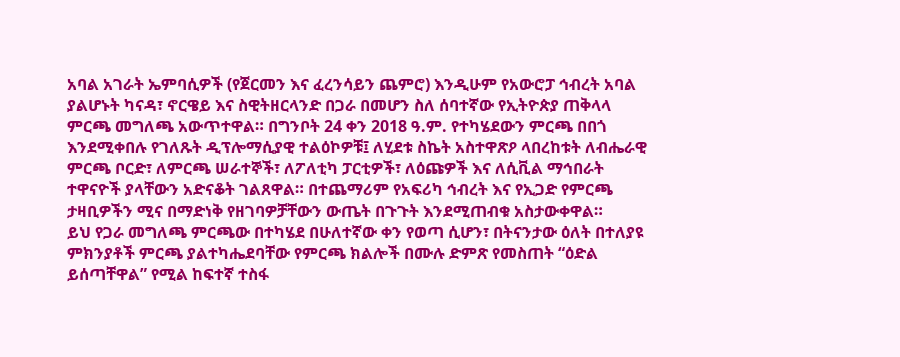አባል አገራት ኤምባሲዎች (የጀርመን እና ፈረንሳይን ጨምሮ) እንዲሁም የአውሮፓ ኅብረት አባል ያልሆኑት ካናዳ፣ ኖርዌይ እና ስዊትዘርላንድ በጋራ በመሆን ስለ ሰባተኛው የኢትዮጵያ ጠቅላላ ምርጫ መግለጫ አውጥተዋል። በግንቦት 24 ቀን 2018 ዓ.ም. የተካሄደውን ምርጫ በበጎ እንደሚቀበሉ የገለጹት ዲፕሎማሲያዊ ተልዕኮዎቹ፤ ለሂደቱ ስኬት አስተዋጽዖ ላበረከቱት ለብሔራዊ ምርጫ ቦርድ፣ ለምርጫ ሠራተኞች፣ ለፖለቲካ ፓርቲዎች፣ ለዕጩዎች እና ለሲቪል ማኅበራት ተዋናዮች ያላቸውን አድናቆት ገልጸዋል። በተጨማሪም የአፍሪካ ኅብረት እና የኢጋድ የምርጫ ታዛቢዎችን ሚና በማድነቅ የዘገባዎቻቸውን ውጤት በጉጉት እንደሚጠብቁ አስታውቀዋል።
ይህ የጋራ መግለጫ ምርጫው በተካሄደ በሁለተኛው ቀን የወጣ ሲሆን፣ በትናንታው ዕለት በተለያዩ ምክንያቶች ምርጫ ያልተካሔደባቸው የምርጫ ክልሎች በሙሉ ድምጽ የመስጠት “ዕድል ይሰጣቸዋል” የሚል ከፍተኛ ተስፋ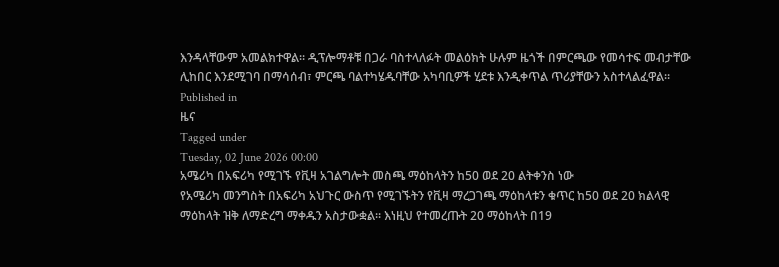እንዳላቸውም አመልክተዋል። ዲፕሎማቶቹ በጋራ ባስተላለፉት መልዕክት ሁሉም ዜጎች በምርጫው የመሳተፍ መብታቸው ሊከበር እንደሚገባ በማሳሰብ፣ ምርጫ ባልተካሄዱባቸው አካባቢዎች ሂደቱ እንዲቀጥል ጥሪያቸውን አስተላልፈዋል።
Published in
ዜና
Tagged under
Tuesday, 02 June 2026 00:00
አሜሪካ በአፍሪካ የሚገኙ የቪዛ አገልግሎት መስጫ ማዕከላትን ከ50 ወደ 20 ልትቀንስ ነው
የአሜሪካ መንግስት በአፍሪካ አህጉር ውስጥ የሚገኙትን የቪዛ ማረጋገጫ ማዕከላቱን ቁጥር ከ50 ወደ 20 ክልላዊ ማዕከላት ዝቅ ለማድረግ ማቀዱን አስታውቋል። እነዚህ የተመረጡት 20 ማዕከላት በ19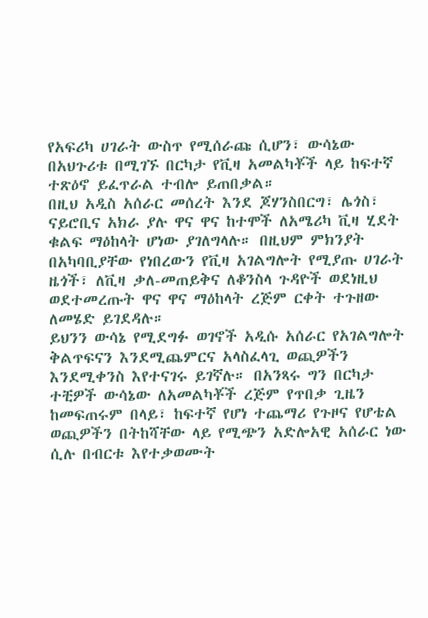የአፍሪካ ሀገራት ውስጥ የሚሰራጩ ሲሆን፣ ውሳኔው በአህጉሪቱ በሚገኙ በርካታ የቪዛ አመልካቾች ላይ ከፍተኛ ተጽዕኖ ይፈጥራል ተብሎ ይጠበቃል።
በዚህ አዲስ አሰራር መሰረት እንደ ጆሃንስበርግ፣ ሌጎስ፣ ናይሮቢና አክራ ያሉ ዋና ዋና ከተሞች ለአሜሪካ ቪዛ ሂደት ቁልፍ ማዕከላት ሆነው ያገለግላሉ። በዚህም ምክንያት በአካባቢያቸው የነበረውን የቪዛ አገልግሎት የሚያጡ ሀገራት ዜጎች፣ ለቪዛ ቃለ-መጠይቅና ለቆንስላ ጉዳዮች ወደነዚህ ወደተመረጡት ዋና ዋና ማዕከላት ረጅም ርቀት ተጉዘው ለመሄድ ይገደዳሉ።
ይህንን ውሳኔ የሚደግፉ ወገኖች አዲሱ አሰራር የአገልግሎት ቅልጥፍናን እንደሚጨምርና አላስፈላጊ ወጪዎችን እንደሚቀንስ እየተናገሩ ይገኛሉ። በአንጻሩ ግን በርካታ ተቺዎች ውሳኔው ለአመልካቾች ረጅም የጥበቃ ጊዜን ከመፍጠሩም በላይ፣ ከፍተኛ የሆነ ተጨማሪ የጉዞና የሆቴል ወጪዎችን በትከሻቸው ላይ የሚጭን አድሎአዊ አሰራር ነው ሲሉ በብርቱ እየተቃወሙት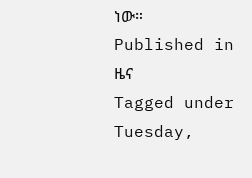ነው።
Published in
ዜና
Tagged under
Tuesday,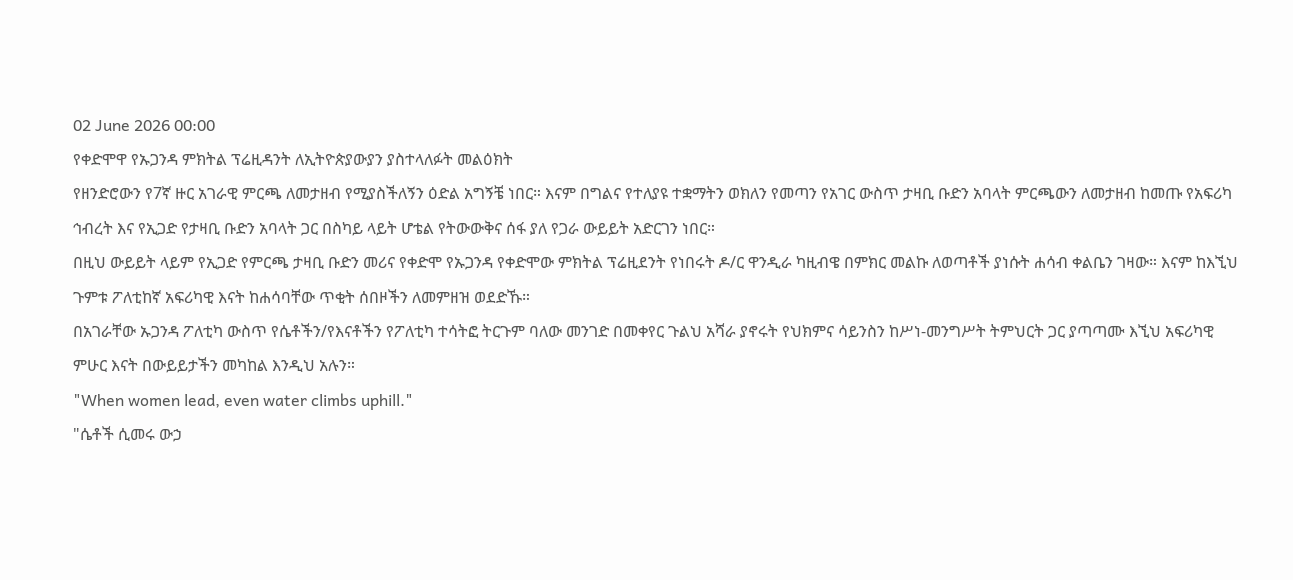02 June 2026 00:00
የቀድሞዋ የኡጋንዳ ምክትል ፕሬዚዳንት ለኢትዮጵያውያን ያስተላለፉት መልዕክት
የዘንድሮውን የ7ኛ ዙር አገራዊ ምርጫ ለመታዘብ የሚያስችለኝን ዕድል አግኝቼ ነበር። እናም በግልና የተለያዩ ተቋማትን ወክለን የመጣን የአገር ውስጥ ታዛቢ ቡድን አባላት ምርጫውን ለመታዘብ ከመጡ የአፍሪካ ኅብረት እና የኢጋድ የታዛቢ ቡድን አባላት ጋር በስካይ ላይት ሆቴል የትውውቅና ሰፋ ያለ የጋራ ውይይት አድርገን ነበር።
በዚህ ውይይት ላይም የኢጋድ የምርጫ ታዛቢ ቡድን መሪና የቀድሞ የኡጋንዳ የቀድሞው ምክትል ፕሬዚደንት የነበሩት ዶ/ር ዋንዲራ ካዚብዌ በምክር መልኩ ለወጣቶች ያነሱት ሐሳብ ቀልቤን ገዛው። እናም ከእኚህ ጉምቱ ፖለቲከኛ አፍሪካዊ እናት ከሐሳባቸው ጥቂት ሰበዞችን ለመምዘዝ ወደድኹ።
በአገራቸው ኡጋንዳ ፖለቲካ ውስጥ የሴቶችን/የእናቶችን የፖለቲካ ተሳትፎ ትርጉም ባለው መንገድ በመቀየር ጉልህ አሻራ ያኖሩት የህክምና ሳይንስን ከሥነ-መንግሥት ትምህርት ጋር ያጣጣሙ እኚህ አፍሪካዊ ምሁር እናት በውይይታችን መካከል እንዲህ አሉን።
"When women lead, even water climbs uphill."
"ሴቶች ሲመሩ ውኃ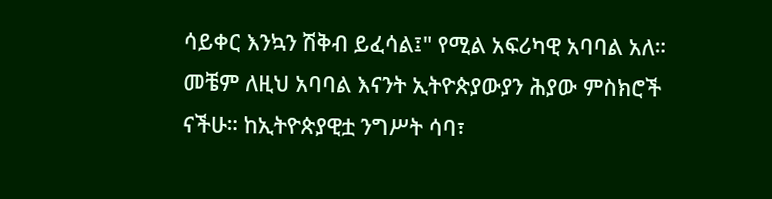ሳይቀር እንኳን ሽቅብ ይፈሳል፤" የሚል አፍሪካዊ አባባል አለ።
መቼም ለዚህ አባባል እናንት ኢትዮጵያውያን ሕያው ምስክሮች ናችሁ። ከኢትዮጵያዊቷ ንግሥት ሳባ፣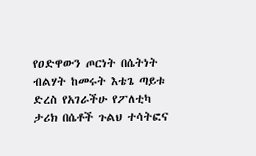የዐድዋውን ጦርነት በሴትነት ብልሃት ከመሩት እቴጌ ጣይቱ ድረስ የአገራችሁ የፖለቲካ ታሪክ በሴቶች ጉልህ ተሳትፎና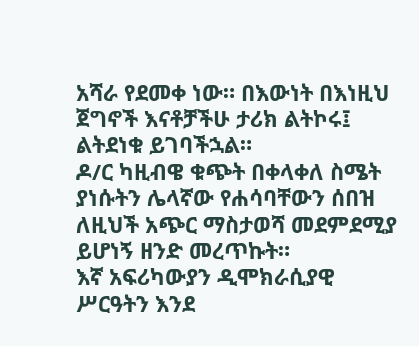አሻራ የደመቀ ነው። በእውነት በእነዚህ ጀግኖች እናቶቻችሁ ታሪክ ልትኮሩ፤ ልትደነቁ ይገባችኋል።
ዶ/ር ካዚብዌ ቁጭት በቀላቀለ ስሜት ያነሱትን ሌላኛው የሐሳባቸውን ሰበዝ ለዚህች አጭር ማስታወሻ መደምደሚያ ይሆነኝ ዘንድ መረጥኩት።
እኛ አፍሪካውያን ዲሞክራሲያዊ ሥርዓትን እንደ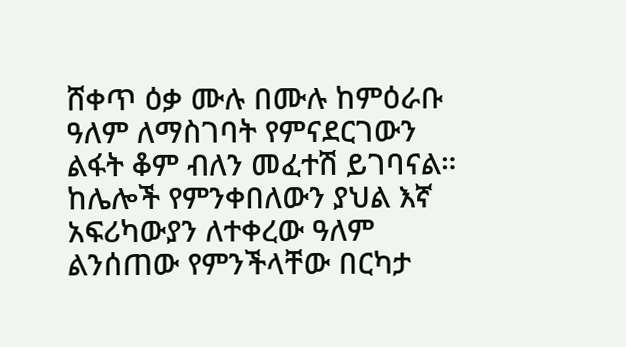ሸቀጥ ዕቃ ሙሉ በሙሉ ከምዕራቡ ዓለም ለማስገባት የምናደርገውን ልፋት ቆም ብለን መፈተሽ ይገባናል። ከሌሎች የምንቀበለውን ያህል እኛ አፍሪካውያን ለተቀረው ዓለም ልንሰጠው የምንችላቸው በርካታ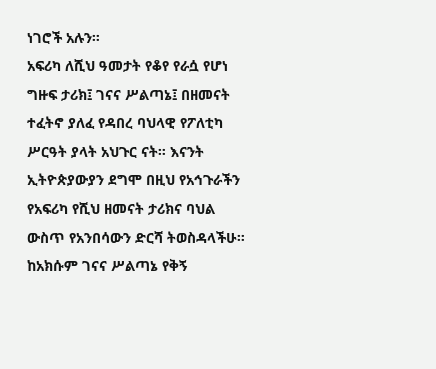ነገሮች አሉን።
አፍሪካ ለሺህ ዓመታት የቆየ የራሷ የሆነ ግዙፍ ታሪክ፤ ገናና ሥልጣኔ፤ በዘመናት ተፈትኖ ያለፈ የዳበረ ባህላዊ የፖለቲካ ሥርዓት ያላት አህጉር ናት። እናንት ኢትዮጵያውያን ደግሞ በዚህ የአኅጉራችን የአፍሪካ የሺህ ዘመናት ታሪክና ባህል ውስጥ የአንበሳውን ድርሻ ትወስዳላችሁ።
ከአክሱም ገናና ሥልጣኔ የቅኝ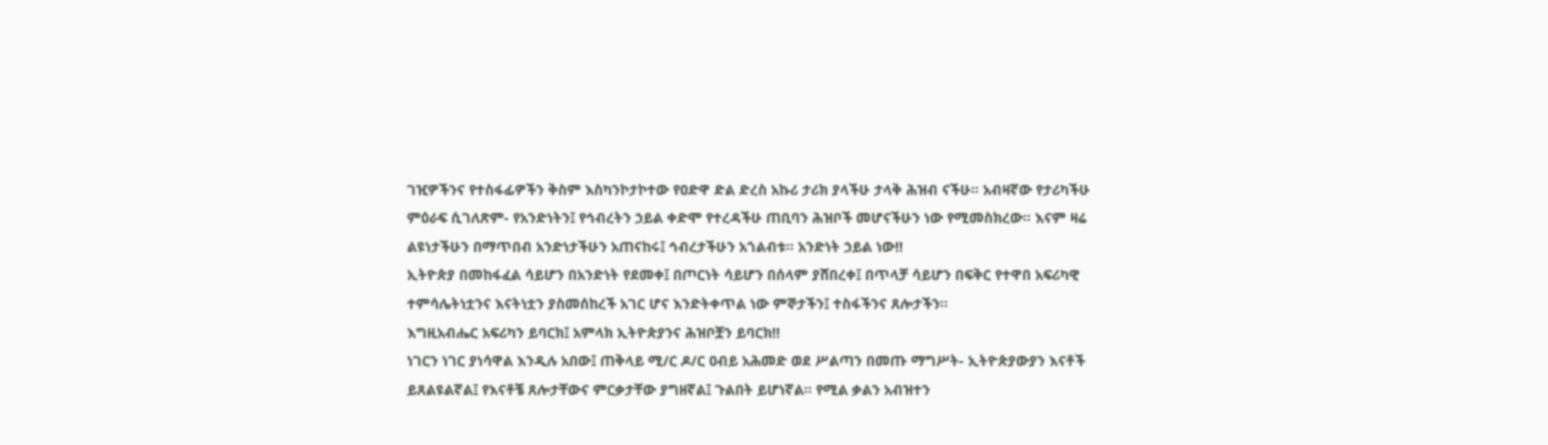ገዢዎችንና የተስፋፊዎችን ቅስም እስካንኮታኮተው የዐድዋ ድል ድረስ አኩሪ ታሪክ ያላችሁ ታላቅ ሕዝብ ናችሁ። አብዛኛው የታሪካችሁ ምዕራፍ ሲገለጽም- የአንድነትን፤ የኅብረትን ኃይል ቀድሞ የተረዳችሁ ጠቢባን ሕዝቦች መሆናችሁን ነው የሚመስክረው። እናም ዛሬ ልዩነታችሁን በማጥበብ አንድነታችሁን አጠናከሩ፤ ኅብረታችሁን አጎልብቱ። አንድነት ኃይል ነው!!
ኢትዮጵያ በመከፋፈል ሳይሆን በአንድነት የደመቀ፤ በጦርነት ሳይሆን በሰላም ያሸበረቀ፤ በጥላቻ ሳይሆን በፍቅር የተዋበ አፍሪካዊ ተምሳሌትነቷንና እናትነቷን ያስመሰከረች አገር ሆና እንድትቀጥል ነው ምኞታችን፤ ተስፋችንና ጸሎታችን።
እግዚአብሔር አፍሪካን ይባርክ፤ አምላክ ኢትዮጵያንና ሕዝቦቿን ይባርክ!!
ነገርን ነገር ያነሳዋል እንዲሉ አበው፤ ጠቅላይ ሚ/ር ዶ/ር ዐብይ አሕመድ ወደ ሥልጣን በመጡ ማግሥት- ኢትዮጵያውያን እናቶች ይጸልዩልኛል፤ የእናቶቼ ጸሎታቸውና ምርቃታቸው ያግዘኛል፤ ጉልበት ይሆነኛል። የሚል ቃልን አብዝተን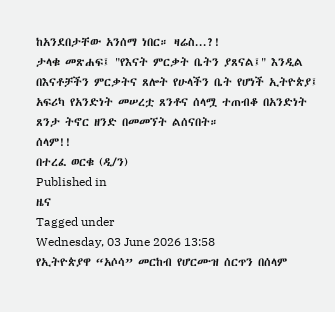ከአንደበታቸው አንሰማ ነበር። ዛሬስ...?!
ታላቁ መጽሐፍ፤ "የእናት ምርቃት ቤትን ያጸናል፤" እንዲል በእናቶቻችን ምርቃትና ጸሎት የሁላችን ቤት የሆነች ኢትዮጵያ፤ አፍሪካ የአንድነት መሠረቷ ጸንቶና ሰላሟ ተጠብቆ በአንድነት ጸንታ ትኖር ዘንድ በመመኘት ልሰናበት።
ሰላም!!
በተረፈ ወርቁ (ዲ/ን)
Published in
ዜና
Tagged under
Wednesday, 03 June 2026 13:58
የኢትዮጵያዋ “አሶሳ” መርከብ የሆርሙዝ ሰርጥን በሰላም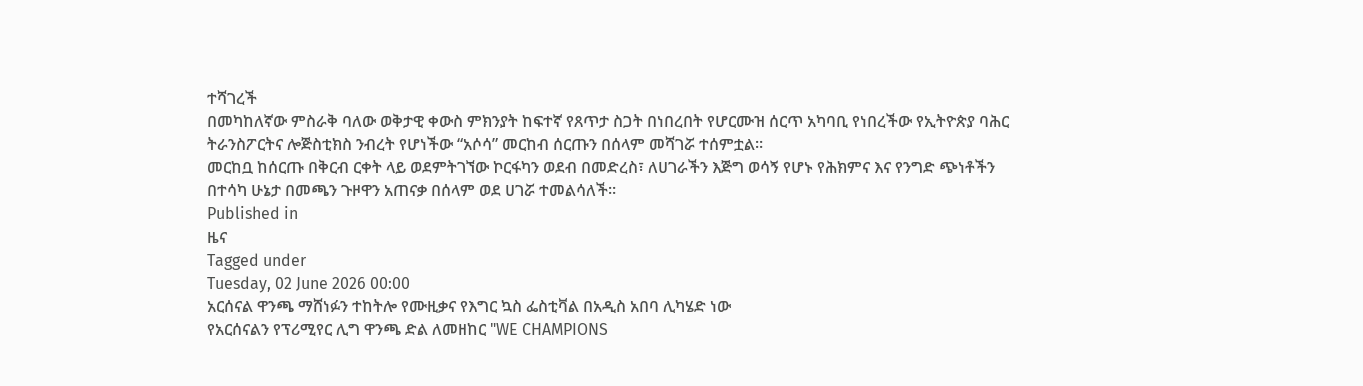ተሻገረች
በመካከለኛው ምስራቅ ባለው ወቅታዊ ቀውስ ምክንያት ከፍተኛ የጸጥታ ስጋት በነበረበት የሆርሙዝ ሰርጥ አካባቢ የነበረችው የኢትዮጵያ ባሕር ትራንስፖርትና ሎጅስቲክስ ንብረት የሆነችው “አሶሳ” መርከብ ሰርጡን በሰላም መሻገሯ ተሰምቷል።
መርከቧ ከሰርጡ በቅርብ ርቀት ላይ ወደምትገኘው ኮርፋካን ወደብ በመድረስ፣ ለሀገራችን እጅግ ወሳኝ የሆኑ የሕክምና እና የንግድ ጭነቶችን በተሳካ ሁኔታ በመጫን ጉዞዋን አጠናቃ በሰላም ወደ ሀገሯ ተመልሳለች።
Published in
ዜና
Tagged under
Tuesday, 02 June 2026 00:00
አርሰናል ዋንጫ ማሸነፉን ተከትሎ የሙዚቃና የእግር ኳስ ፌስቲቫል በአዲስ አበባ ሊካሄድ ነው
የአርሰናልን የፕሪሚየር ሊግ ዋንጫ ድል ለመዘከር "WE CHAMPIONS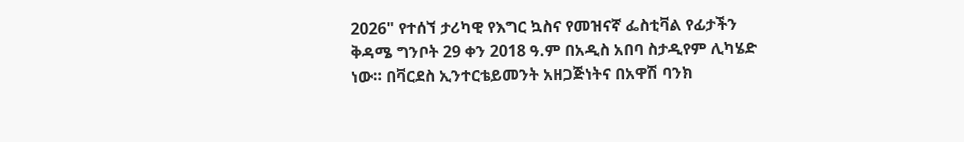2026" የተሰኘ ታሪካዊ የእግር ኳስና የመዝናኛ ፌስቲቫል የፊታችን ቅዳሜ ግንቦት 29 ቀን 2018 ዓ.ም በአዲስ አበባ ስታዲየም ሊካሄድ ነው። በቫርደስ ኢንተርቴይመንት አዘጋጅነትና በአዋሽ ባንክ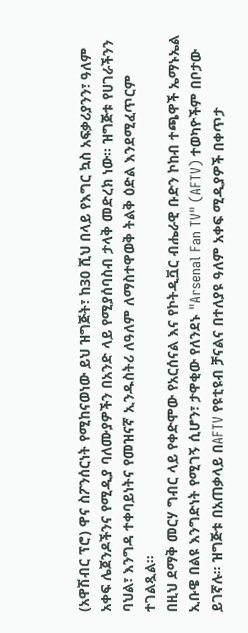(አዋሽብር ፕሮ) ዋና ስፖንሰርነት የሚከናወነው ይህ ዝግጅት፣ ከ30 ሺህ በላይ የእግር ኳስ አፍቃሪያንን፣ ዓለም አቀፍ ሌጀንዶችንና የሚዲያ ባለሙያዎችን በአንድ ላይ የሚያሰባስብ ታላቅ መድረክ ነው። ዝግጅቱ የሀገራችንን ባህል፣ እንግዳ ተቀባይነትና የመዝናኛ ኢንዱስትሪ ለዓለም ለማስተዋወቅ ትልቅ ዕድል እንደሚፈጥርም ተገልጿል።
በዚህ ደማቅ መርሃ ግብር ላይ የቀድሞው የአርሰናል እና የኮትዲቯር ብሔራዊ ቡድን ኮከብ ተጫዋች ኤማኑኤል ኢቡዌ በልዩ እንግድነት የሚገኝ ሲሆን፣ ታዋቂው የለንደኑ "Arsenal Fan TV" (AFTV) ተወካዮችም በቦታው ይገኛሉ። ዝግጅቱ በአጠቃላይ በAFTV የዩቲዩብ ቻናልና በተለያዩ ዓለም አቀፍ ሚዲያዎች በቀጥታ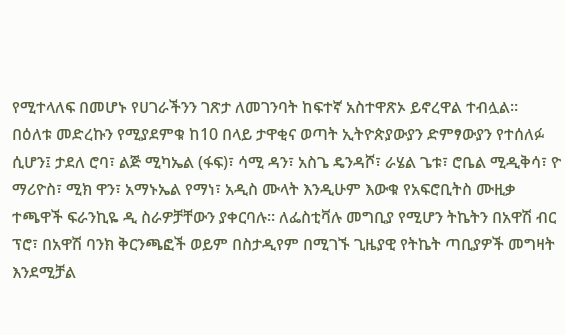የሚተላለፍ በመሆኑ የሀገራችንን ገጽታ ለመገንባት ከፍተኛ አስተዋጽኦ ይኖረዋል ተብሏል።
በዕለቱ መድረኩን የሚያደምቁ ከ10 በላይ ታዋቂና ወጣት ኢትዮጵያውያን ድምፃውያን የተሰለፉ ሲሆን፤ ታደለ ሮባ፣ ልጅ ሚካኤል (ፋፍ)፣ ሳሚ ዳን፣ አስጌ ዴንዳሾ፣ ራሄል ጌቱ፣ ሮቤል ሚዲቅሳ፣ ዮ ማሪዮስ፣ ሚክ ዋን፣ አማኑኤል የማነ፣ አዲስ ሙላት እንዲሁም እውቁ የአፍሮቢትስ ሙዚቃ ተጫዋች ፍራንኪዬ ዲ ስራዎቻቸውን ያቀርባሉ። ለፌስቲቫሉ መግቢያ የሚሆን ትኬትን በአዋሽ ብር ፕሮ፣ በአዋሽ ባንክ ቅርንጫፎች ወይም በስታዲየም በሚገኙ ጊዜያዊ የትኬት ጣቢያዎች መግዛት እንደሚቻል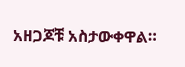አዘጋጆቹ አስታውቀዋል።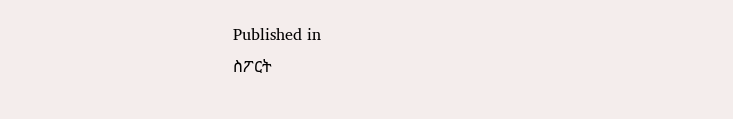Published in
ስፖርት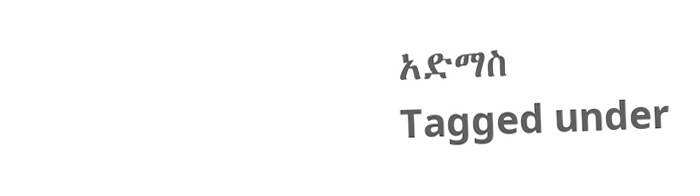አድማስ
Tagged under